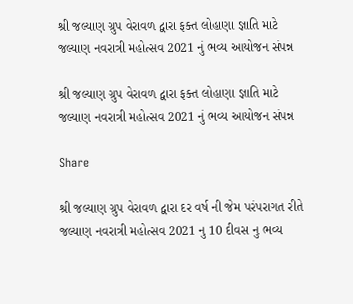શ્રી જલ્યાણ ગ્રુપ વેરાવળ દ્વારા ફક્ત લોહાણા જ્ઞાતિ માટે જલ્યાણ નવરાત્રી મહોત્સવ 2021 નું ભવ્ય આયોજન સંપન્ન

શ્રી જલ્યાણ ગ્રુપ વેરાવળ દ્વારા ફક્ત લોહાણા જ્ઞાતિ માટે જલ્યાણ નવરાત્રી મહોત્સવ 2021 નું ભવ્ય આયોજન સંપન્ન

Share

શ્રી જલ્યાણ ગ્રુપ વેરાવળ દ્વારા દર વર્ષ ની જેમ પરંપરાગત રીતે જલ્યાણ નવરાત્રી મહોત્સવ 2021 નુ 10 દીવસ નુ ભવ્ય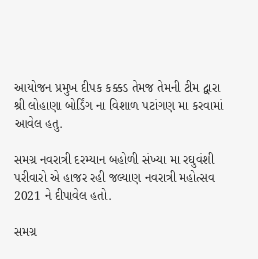આયોજન પ્રમુખ દીપક કક્કડ તેમજ તેમની ટીમ દ્વારા શ્રી લોહાણા બોર્ડિંગ ના વિશાળ પટાંગણ મા કરવામાં આવેલ હતુ.

સમગ્ર નવરાત્રી દરમ્યાન બહોળી સંખ્યા મા રઘુવંશી પરીવારો એ હાજર રહી જલ્યાણ નવરાત્રી મહોત્સવ 2021 ને દીપાવેલ હતો.

સમગ્ર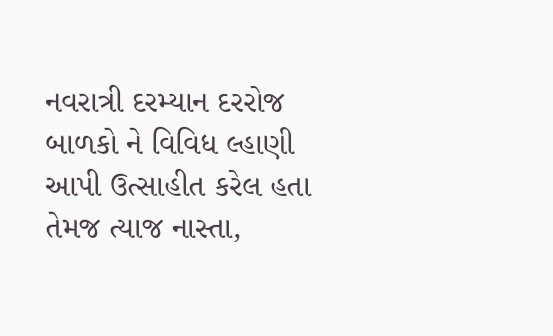નવરાત્રી દરમ્યાન દરરોજ બાળકો ને વિવિધ લ્હાણી આપી ઉત્સાહીત કરેલ હતા તેમજ ત્યાજ નાસ્તા,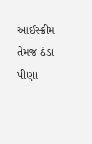આઈસ્ક્રીમ તેમજ ઠંડા પીણા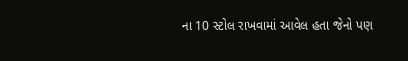ના 10 સ્ટોલ રાખવામાં આવેલ હતા જેનો પણ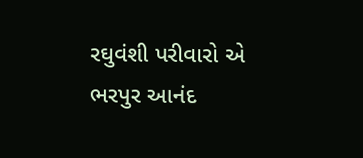રઘુવંશી પરીવારો એ ભરપુર આનંદ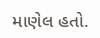માણેલ હતો.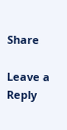Share

Leave a Reply